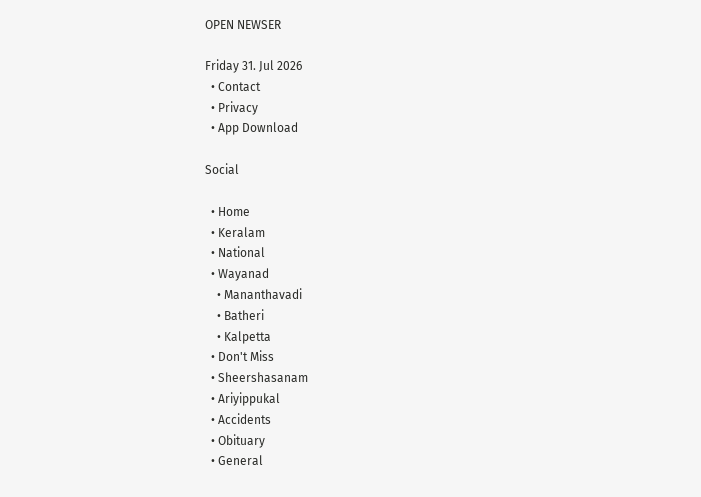OPEN NEWSER

Friday 31. Jul 2026
  • Contact
  • Privacy
  • App Download

Social

  • Home
  • Keralam
  • National
  • Wayanad
    • Mananthavadi
    • Batheri
    • Kalpetta
  • Don't Miss
  • Sheershasanam
  • Ariyippukal
  • Accidents
  • Obituary
  • General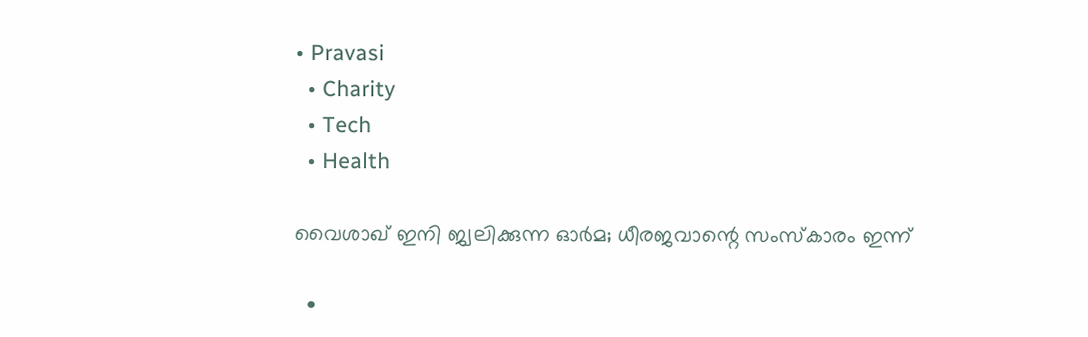• Pravasi
  • Charity
  • Tech
  • Health

വൈശാഖ് ഇനി ജ്വലിക്കുന്ന ഓര്‍മ; ധീരജവാന്റെ സംസ്‌കാരം ഇന്ന്

  •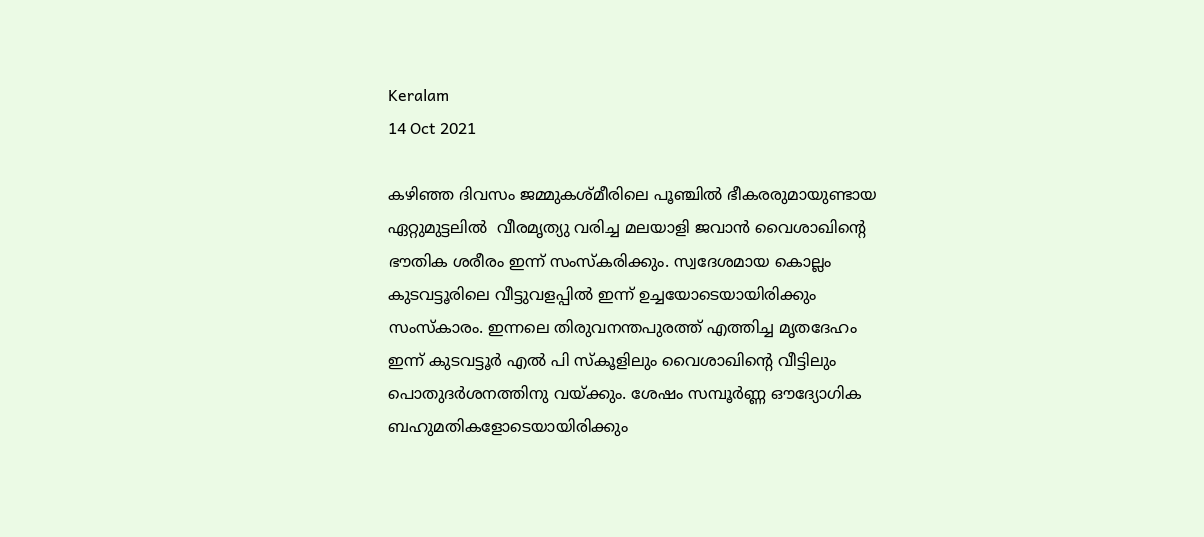Keralam
14 Oct 2021

കഴിഞ്ഞ ദിവസം ജമ്മുകശ്മീരിലെ പൂഞ്ചില്‍ ഭീകരരുമായുണ്ടായ ഏറ്റുമുട്ടലില്‍  വീരമൃത്യു വരിച്ച മലയാളി ജവാന്‍ വൈശാഖിന്റെ ഭൗതിക ശരീരം ഇന്ന് സംസ്‌കരിക്കും. സ്വദേശമായ കൊല്ലം കുടവട്ടൂരിലെ വീട്ടുവളപ്പില്‍ ഇന്ന് ഉച്ചയോടെയായിരിക്കും സംസ്‌കാരം. ഇന്നലെ തിരുവനന്തപുരത്ത് എത്തിച്ച മൃതദേഹം ഇന്ന് കുടവട്ടൂര്‍ എല്‍ പി സ്‌കൂളിലും വൈശാഖിന്റെ വീട്ടിലും പൊതുദര്‍ശനത്തിനു വയ്ക്കും. ശേഷം സമ്പൂര്‍ണ്ണ ഔദ്യോഗിക ബഹുമതികളോടെയായിരിക്കും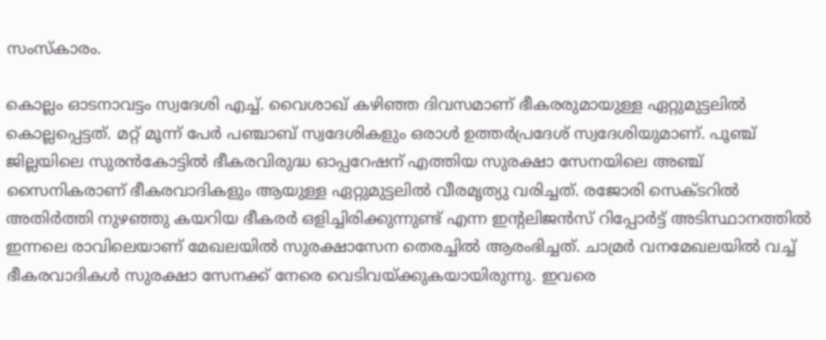സംസ്‌കാരം.

കൊല്ലം ഓടനാവട്ടം സ്വദേശി എച്ച്. വൈശാഖ് കഴിഞ്ഞ ദിവസമാണ് ഭീകരരുമായുള്ള ഏറ്റുമുട്ടലില്‍ കൊല്ലപ്പെട്ടത്. മറ്റ് മൂന്ന് പേര്‍ പഞ്ചാബ് സ്വദേശികളും ഒരാള്‍ ഉത്തര്‍പ്രദേശ് സ്വദേശിയുമാണ്. പൂഞ്ച് ജില്ലയിലെ സുരന്‍കോട്ടില്‍ ഭീകരവിരുദ്ധ ഓപ്പറേഷന് എത്തിയ സുരക്ഷാ സേനയിലെ അഞ്ച് സൈനികരാണ് ഭീകരവാദികളും ആയുള്ള ഏറ്റുമുട്ടലില്‍ വീരമൃത്യു വരിച്ചത്. രജോരി സെക്ടറില്‍ അതിര്‍ത്തി നുഴഞ്ഞു കയറിയ ഭീകരര്‍ ഒളിച്ചിരിക്കുന്നുണ്ട് എന്ന ഇന്റലിജന്‍സ് റിപ്പോര്‍ട്ട് അടിസ്ഥാനത്തില്‍ ഇന്നലെ രാവിലെയാണ് മേഖലയില്‍ സുരക്ഷാസേന തെരച്ചില്‍ ആരംഭിച്ചത്. ചാമ്രര്‍ വനമേഖലയില്‍ വച്ച് ഭീകരവാദികള്‍ സുരക്ഷാ സേനക്ക് നേരെ വെടിവയ്ക്കുകയായിരുന്നു. ഇവരെ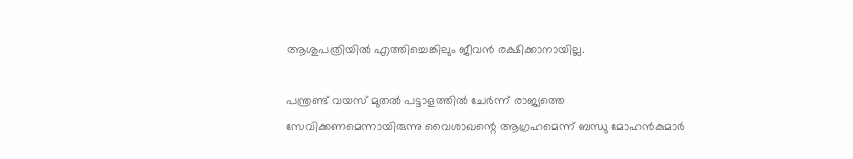ആശുപത്രിയില്‍ എത്തിച്ചെങ്കിലും ജീവന്‍ രക്ഷിക്കാനായില്ല.

പന്ത്രണ്ട് വയസ് മുതല്‍ പട്ടാളത്തില്‍ ചേര്‍ന്ന് രാജ്യത്തെ സേവിക്കണമെന്നായിരുന്നു വൈശാഖന്റെ ആഗ്രഹമെന്ന് ബന്ധു മോഹന്‍കുമാര്‍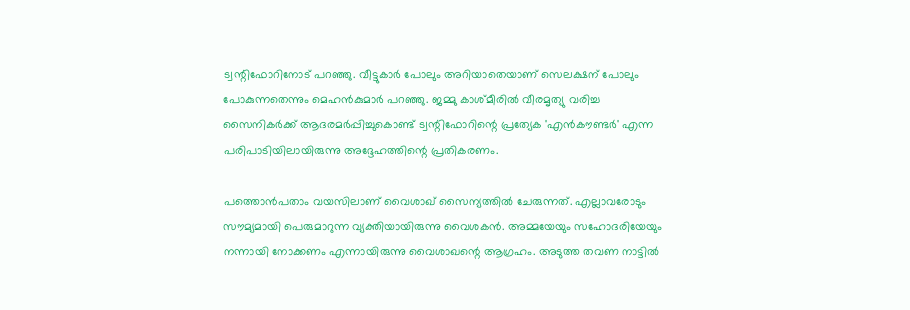ട്വന്റിഫോറിനോട് പറഞ്ഞു. വീട്ടുകാര്‍ പോലും അറിയാതെയാണ് സെലക്ഷന് പോലും പോകുന്നതെന്നും മെഹന്‍കുമാര്‍ പറഞ്ഞു. ജമ്മു കാശ്മീരില്‍ വീരമൃത്യു വരിച്ച സൈനികര്‍ക്ക് ആദരമര്‍പ്പിച്ചുകൊണ്ട് ട്വന്റിഫോറിന്റെ പ്രത്യേക 'എന്‍കൗണ്ടര്‍' എന്ന പരിപാടിയിലായിരുന്നു അദ്ദേഹത്തിന്റെ പ്രതികരണം.

പത്തൊന്‍പതാം വയസിലാണ് വൈശാഖ് സൈന്യത്തില്‍ ചേരുന്നത്. എല്ലാവരോടും സൗമ്യമായി പെരുമാറുന്ന വ്യക്തിയായിരുന്നു വൈശകന്‍. അമ്മയേയും സഹോദരിയേയും നന്നായി നോക്കണം എന്നായിരുന്നു വൈശാഖന്റെ ആഗ്രഹം. അടുത്ത തവണ നാട്ടില്‍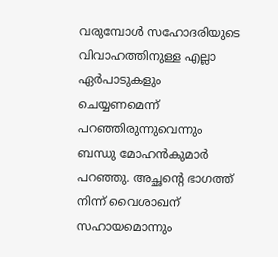വരുമ്പോള്‍ സഹോദരിയുടെ വിവാഹത്തിനുള്ള എല്ലാ ഏര്‍പാടുകളും ചെയ്യണമെന്ന് പറഞ്ഞിരുന്നുവെന്നും ബന്ധു മോഹന്‍കുമാര്‍ പറഞ്ഞു. അച്ഛന്റെ ഭാഗത്ത് നിന്ന് വൈശാഖന് സഹായമൊന്നും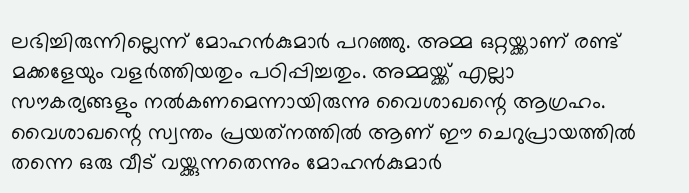ലഭിച്ചിരുന്നില്ലെന്ന് മോഹന്‍കുമാര്‍ പറഞ്ഞു. അമ്മ ഒറ്റയ്ക്കാണ് രണ്ട് മക്കളേയും വളര്‍ത്തിയതും പഠിപ്പിച്ചതും. അമ്മയ്ക്ക് എല്ലാ സൗകര്യങ്ങളും നല്‍കണമെന്നായിരുന്നു വൈശാഖന്റെ ആഗ്രഹം. വൈശാഖന്റെ സ്വന്തം പ്രയത്‌നത്തില്‍ ആണ് ഈ ചെറുപ്രായത്തില്‍ തന്നെ ഒരു വീട് വയ്ക്കുന്നതെന്നും മോഹന്‍കുമാര്‍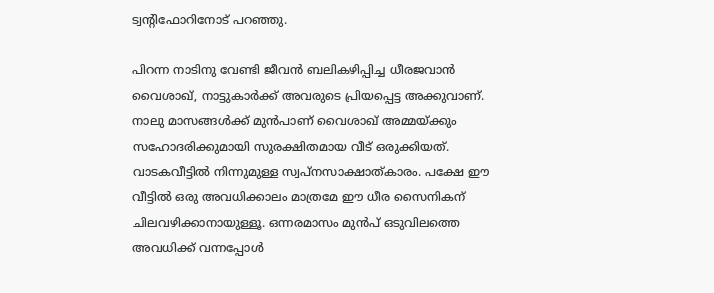ട്വന്റിഫോറിനോട് പറഞ്ഞു.

പിറന്ന നാടിനു വേണ്ടി ജീവന്‍ ബലികഴിപ്പിച്ച ധീരജവാന്‍ വൈശാഖ്, നാട്ടുകാര്‍ക്ക് അവരുടെ പ്രിയപ്പെട്ട അക്കുവാണ്. നാലു മാസങ്ങള്‍ക്ക് മുന്‍പാണ് വൈശാഖ് അമ്മയ്ക്കും സഹോദരിക്കുമായി സുരക്ഷിതമായ വീട് ഒരുക്കിയത്. വാടകവീട്ടില്‍ നിന്നുമുള്ള സ്വപ്നസാക്ഷാത്കാരം. പക്ഷേ ഈ വീട്ടില്‍ ഒരു അവധിക്കാലം മാത്രമേ ഈ ധീര സൈനികന് ചിലവഴിക്കാനായുള്ളൂ. ഒന്നരമാസം മുന്‍പ് ഒടുവിലത്തെ അവധിക്ക് വന്നപ്പോള്‍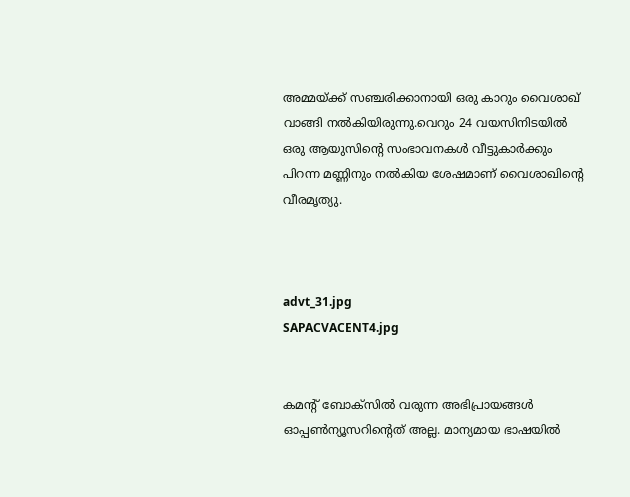അമ്മയ്ക്ക് സഞ്ചരിക്കാനായി ഒരു കാറും വൈശാഖ് വാങ്ങി നല്‍കിയിരുന്നു.വെറും 24 വയസിനിടയില്‍ ഒരു ആയുസിന്റെ സംഭാവനകള്‍ വീട്ടുകാര്‍ക്കും പിറന്ന മണ്ണിനും നല്‍കിയ ശേഷമാണ് വൈശാഖിന്റെ വീരമൃത്യു.



advt_31.jpg
SAPACVACENT4.jpg


കമന്റ് ബോക്‌സില്‍ വരുന്ന അഭിപ്രായങ്ങള്‍ ഓപ്പൺന്യൂസറിന്റെത് അല്ല. മാന്യമായ ഭാഷയില്‍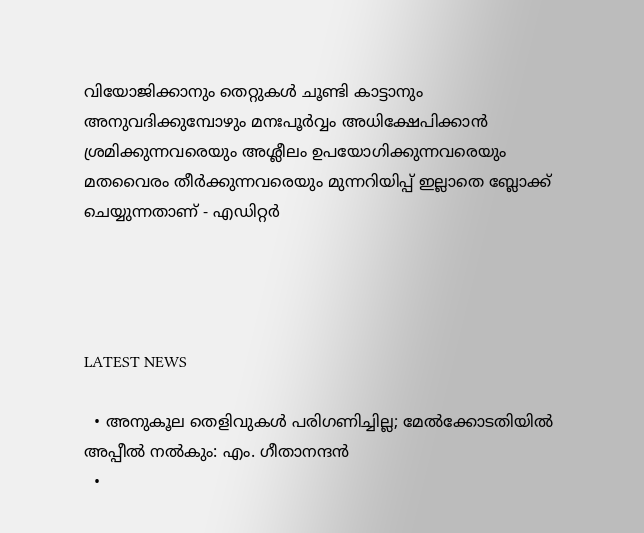വിയോജിക്കാനും തെറ്റുകള്‍ ചൂണ്ടി കാട്ടാനും അനുവദിക്കുമ്പോഴും മനഃപൂര്‍വ്വം അധിക്ഷേപിക്കാന്‍ ശ്രമിക്കുന്നവരെയും അശ്ലീലം ഉപയോഗിക്കുന്നവരെയും മതവൈരം തീര്‍ക്കുന്നവരെയും മുന്നറിയിപ്പ് ഇല്ലാതെ ബ്ലോക്ക് ചെയ്യുന്നതാണ് - എഡിറ്റര്‍




LATEST NEWS

  • അനുകൂല തെളിവുകള്‍ പരിഗണിച്ചില്ല; മേല്‍ക്കോടതിയില്‍ അപ്പീല്‍ നല്‍കും: എം. ഗീതാനന്ദന്‍
  •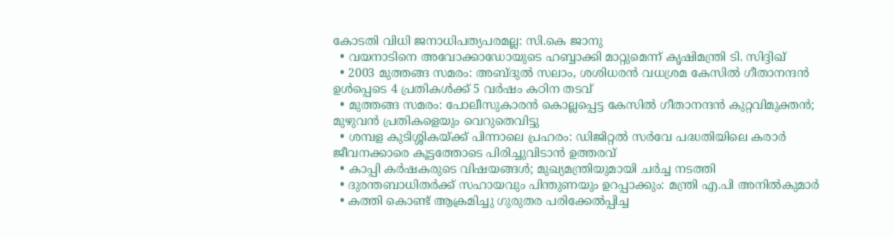കോടതി വിധി ജനാധിപത്യപരമല്ല: സി.കെ ജാനു
  • വയനാടിനെ അവോക്കാഡോയുടെ ഹബ്ബാക്കി മാറ്റുമെന്ന് കൃഷിമന്ത്രി ടി. സിദ്ദിഖ്
  • 2003 മുത്തങ്ങ സമരം: അബ്ദുല്‍ സലാം, ശശിധരന്‍ വധശ്രമ കേസില്‍ ഗീതാനന്ദന്‍ ഉള്‍പ്പെടെ 4 പ്രതികള്‍ക്ക് 5 വര്‍ഷം കഠിന തടവ്
  • മുത്തങ്ങ സമരം: പോലീസുകാരന്‍ കൊല്ലപ്പെട്ട കേസില്‍ ഗീതാനന്ദന്‍ കുറ്റവിമുക്തന്‍; മുഴുവന്‍ പ്രതികളെയും വെറുതെവിട്ടു
  • ശമ്പള കുടിശ്ശികയ്ക്ക് പിന്നാലെ പ്രഹരം: ഡിജിറ്റല്‍ സര്‍വേ പദ്ധതിയിലെ കരാര്‍ ജീവനക്കാരെ കൂട്ടത്തോടെ പിരിച്ചുവിടാന്‍ ഉത്തരവ്
  • കാപ്പി കര്‍ഷകരുടെ വിഷയങ്ങള്‍; മുഖ്യമന്ത്രിയുമായി ചര്‍ച്ച നടത്തി
  • ദുരന്തബാധിതര്‍ക്ക് സഹായവും പിന്തുണയും ഉറപ്പാക്കും: മന്ത്രി എ.പി അനില്‍കുമാര്‍
  • കത്തി കൊണ്ട് ആക്രമിച്ചു ഗുരുതര പരിക്കേല്‍പ്പിച്ച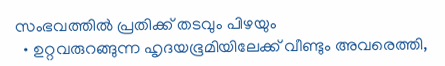സംഭവത്തില്‍ പ്രതിക്ക് തടവും പിഴയും
  • ഉറ്റവരുറങ്ങുന്ന ഹൃദയഭൂമിയിലേക്ക് വീണ്ടും അവരെത്തി,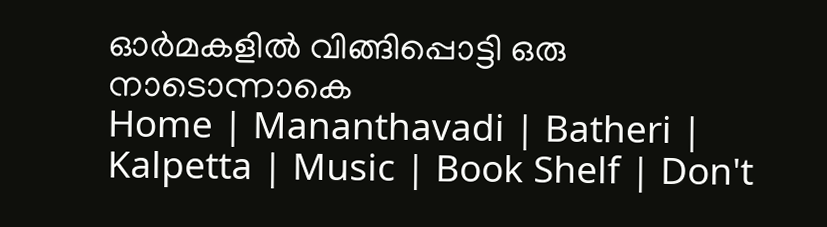ഓര്‍മകളില്‍ വിങ്ങിപ്പൊട്ടി ഒരു നാടൊന്നാകെ
Home | Mananthavadi | Batheri | Kalpetta | Music | Book Shelf | Don't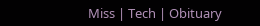Miss | Tech | Obituary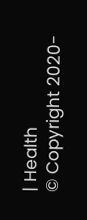| Health
© Copyright 2020-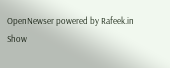OpenNewser powered by Rafeek.in
Show